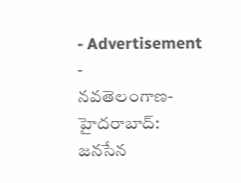- Advertisement -
నవతెలంగాణ-హైదరాబాద్: జనసేన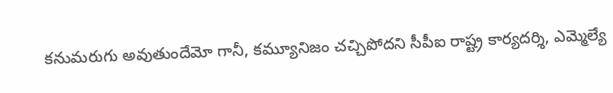కనుమరుగు అవుతుందేమో గానీ, కమ్యూనిజం చచ్చిపోదని సీపీఐ రాష్ట్ర కార్యదర్శి, ఎమ్మెల్యే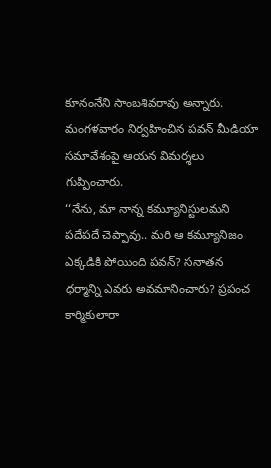కూనంనేని సాంబశివరావు అన్నారు. మంగళవారం నిర్వహించిన పవన్ మీడియా సమావేశంపై ఆయన విమర్శలు గుప్పించారు.
‘‘నేను, మా నాన్న కమ్యూనిస్టులమని పదేపదే చెప్పావు.. మరి ఆ కమ్యూనిజం ఎక్కడికి పోయింది పవన్? సనాతన ధర్మాన్ని ఎవరు అవమానించారు? ప్రపంచ కార్మికులారా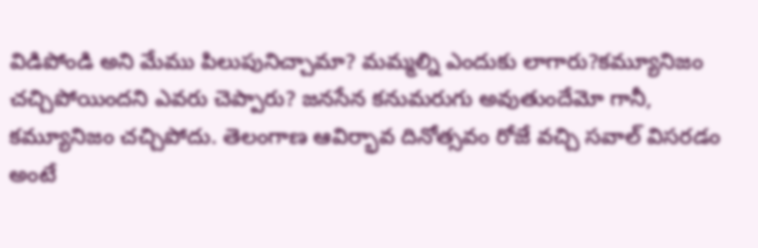విడిపోండి అని మేము పిలుపునిచ్చామా? మమ్మల్ని ఎందుకు లాగారు?కమ్యూనిజం చచ్చిపోయిందని ఎవరు చెప్పారు? జనసేన కనుమరుగు అవుతుందేమో గానీ, కమ్యూనిజం చచ్చిపోదు. తెలంగాణ ఆవిర్భావ దినోత్సవం రోజే వచ్చి సవాల్ విసరడం అంటే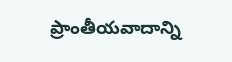ప్రాంతీయవాదాన్ని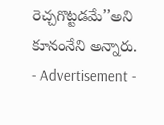రెచ్చగొట్టడమే’’అని కూనంనేని అన్నారు.
- Advertisement -